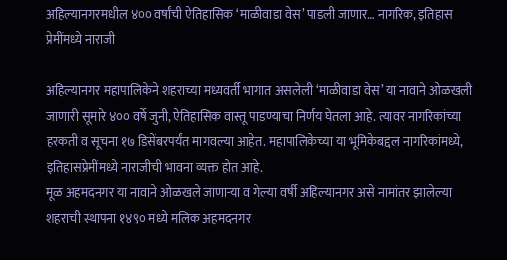अहिल्यानगरमधील ४०० वर्षांची ऐतिहासिक ‘माळीवाडा वेस’ पाडली जाणार… नागरिक, इतिहास प्रेमींमध्ये नाराजी

अहिल्यानगर महापालिकेने शहराच्या मध्यवर्ती भागात असलेली ‘माळीवाडा वेस’ या नावाने ओळखली जाणारी सूमारे ४०० वर्षे जुनी, ऐतिहासिक वास्तू पाडण्याचा निर्णय घेतला आहे. त्यावर नागरिकांच्या हरकती व सूचना १७ डिसेंबरपर्यंत मागवल्या आहेत. महापालिकेच्या या भूमिकेबद्दल नागरिकांमध्ये, इतिहासप्रेमींमध्ये नाराजीची भावना व्यक्त होत आहे.
मूळ अहमदनगर या नावाने ओळखले जाणाऱ्या व गेल्या वर्षी अहिल्यानगर असे नामांतर झालेल्या शहराची स्थापना १४९० मध्ये मलिक अहमदनगर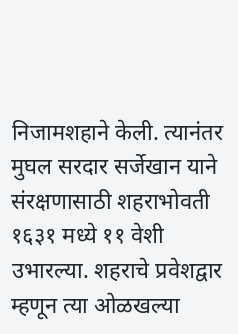निजामशहाने केली. त्यानंतर मुघल सरदार सर्जेखान याने संरक्षणासाठी शहराभोवती १६३१ मध्ये ११ वेशी उभारल्या. शहराचे प्रवेशद्वार म्हणून त्या ओळखल्या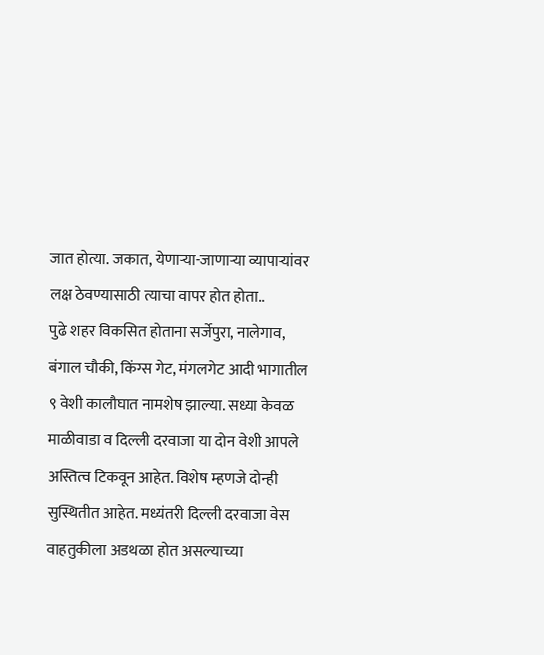जात होत्या. जकात, येणाऱ्या-जाणाऱ्या व्यापाऱ्यांवर लक्ष ठेवण्यासाठी त्याचा वापर होत होता..
पुढे शहर विकसित होताना सर्जेपुरा, नालेगाव, बंगाल चौकी, किंग्स गेट, मंगलगेट आदी भागातील ९ वेशी कालौघात नामशेष झाल्या. सध्या केवळ माळीवाडा व दिल्ली दरवाजा या दोन वेशी आपले अस्तित्व टिकवून आहेत. विशेष म्हणजे दोन्ही सुस्थितीत आहेत. मध्यंतरी दिल्ली दरवाजा वेस वाहतुकीला अडथळा होत असल्याच्या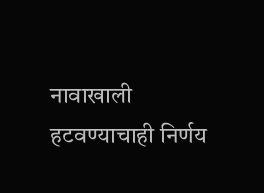नावाखाली हटवण्याचाही निर्णय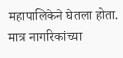महापालिकेने घेतला होता. मात्र नागरिकांच्या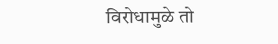विरोधामुळे तो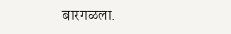बारगळला.